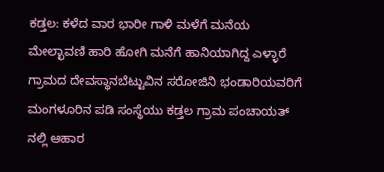ಕಡ್ತಲ: ಕಳೆದ ವಾರ ಭಾರೀ ಗಾಳಿ ಮಳೆಗೆ ಮನೆಯ ಮೇಲ್ಛಾವಣಿ ಹಾರಿ ಹೋಗಿ ಮನೆಗೆ ಹಾನಿಯಾಗಿದ್ದ ಎಳ್ಳಾರೆ ಗ್ರಾಮದ ದೇವಸ್ಥಾನಬೆಟ್ಟುವಿನ ಸರೋಜಿನಿ ಭಂಡಾರಿಯವರಿಗೆ ಮಂಗಳೂರಿನ ಪಡಿ ಸಂಸ್ಥೆಯು ಕಡ್ತಲ ಗ್ರಾಮ ಪಂಚಾಯತ್ ನಲ್ಲಿ ಆಹಾರ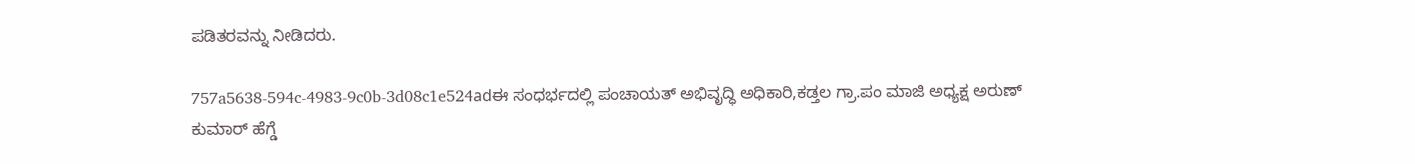ಪಡಿತರವನ್ನು ನೀಡಿದರು.

757a5638-594c-4983-9c0b-3d08c1e524adಈ ಸಂಧರ್ಭದಲ್ಲಿ ಪಂಚಾಯತ್ ಅಭಿವೃದ್ಧಿ ಅಧಿಕಾರಿ,ಕಡ್ತಲ ಗ್ರಾ.ಪಂ ಮಾಜಿ ಅಧ್ಯಕ್ಷ ಅರುಣ್ ಕುಮಾರ್ ಹೆಗ್ಡೆ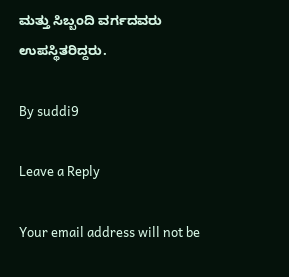ಮತ್ತು ಸಿಬ್ಬಂದಿ ವರ್ಗದವರು ಉಪಸ್ಥಿತರಿದ್ದರು.

By suddi9

Leave a Reply

Your email address will not be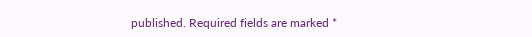published. Required fields are marked *